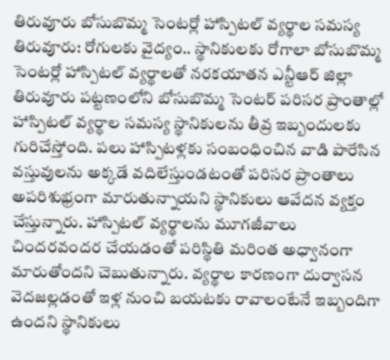తిరువూరు బోసుబొమ్మ సెంటర్లో హాస్పిటల్ వ్యర్థాల సమస్య
తిరువూరు: రోగులకు వైద్యం.. స్థానికులకు రోగాలా బోసుబొమ్మ సెంటర్లో హాస్పిటల్ వ్యర్థాలతో నరకయాతన ఎన్టీఆర్ జిల్లా తిరువూరు పట్టణంలోని బోసుబొమ్మ సెంటర్ పరిసర ప్రాంతాల్లో హాస్పిటల్ వ్యర్థాల సమస్య స్థానికులను తీవ్ర ఇబ్బందులకు గురిచేస్తోంది. పలు హాస్పిటళ్లకు సంబంధించిన వాడి పారేసిన వస్తువులను అక్కడే వదిలేస్తుండటంతో పరిసర ప్రాంతాలు అపరిశుభ్రంగా మారుతున్నాయని స్థానికులు ఆవేదన వ్యక్తం చేస్తున్నారు. హాస్పిటల్ వ్యర్థాలను మూగజీవాలు చిందరవందర చేయడంతో పరిస్థితి మరింత అధ్వానంగా మారుతోందని చెబుతున్నారు. వ్యర్థాల కారణంగా దుర్వాసన వెదజల్లడంతో ఇళ్ల నుంచి బయటకు రావాలంటేనే ఇబ్బందిగా ఉందని స్థానికులు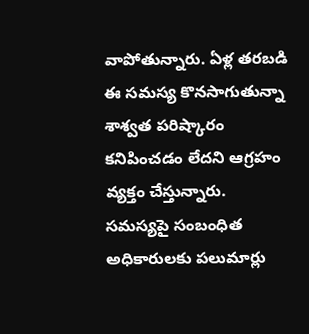వాపోతున్నారు. ఏళ్ల తరబడి ఈ సమస్య కొనసాగుతున్నా శాశ్వత పరిష్కారం కనిపించడం లేదని ఆగ్రహం వ్యక్తం చేస్తున్నారు. సమస్యపై సంబంధిత అధికారులకు పలుమార్లు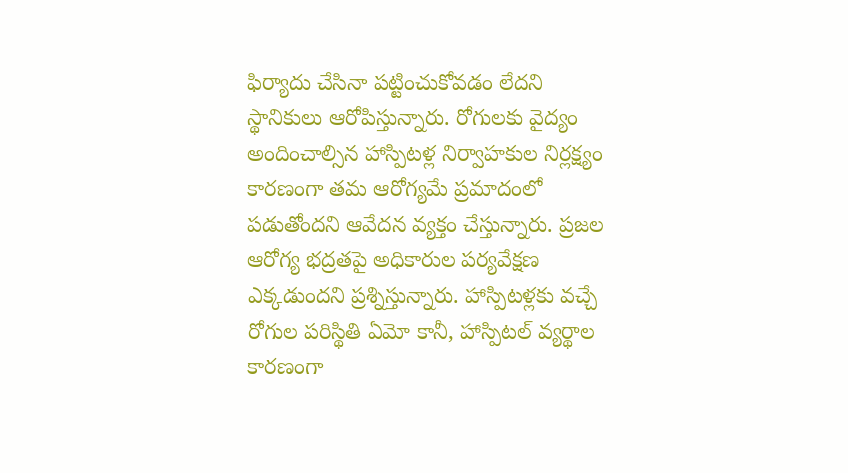ఫిర్యాదు చేసినా పట్టించుకోవడం లేదని స్థానికులు ఆరోపిస్తున్నారు. రోగులకు వైద్యం అందించాల్సిన హాస్పిటళ్ల నిర్వాహకుల నిర్లక్ష్యం కారణంగా తమ ఆరోగ్యమే ప్రమాదంలో పడుతోందని ఆవేదన వ్యక్తం చేస్తున్నారు. ప్రజల ఆరోగ్య భద్రతపై అధికారుల పర్యవేక్షణ ఎక్కడుందని ప్రశ్నిస్తున్నారు. హాస్పిటళ్లకు వచ్చే రోగుల పరిస్థితి ఏమో కానీ, హాస్పిటల్ వ్యర్థాల కారణంగా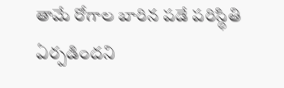తామే రోగాల బారిన పడే పరిస్థితి ఏర్పడిందని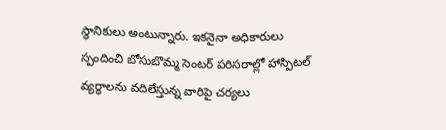స్థానికులు అంటున్నారు. ఇకనైనా అధికారులు స్పందించి బోసుబొమ్మ సెంటర్ పరిసరాల్లో హాస్పిటల్ వ్యర్థాలను వదిలేస్తున్న వారిపై చర్యలు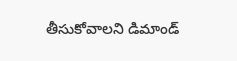తీసుకోవాలని డిమాండ్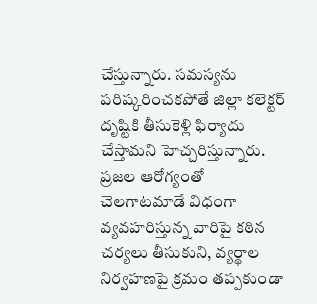చేస్తున్నారు. సమస్యను పరిష్కరించకపోతే జిల్లా కలెక్టర్ దృష్టికి తీసుకెళ్లి ఫిర్యాదు చేస్తామని హెచ్చరిస్తున్నారు. ప్రజల ఆరోగ్యంతో చెలగాటమాడే విధంగా వ్యవహరిస్తున్న వారిపై కఠిన చర్యలు తీసుకుని, వ్యర్థాల నిర్వహణపై క్రమం తప్పకుండా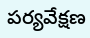పర్యవేక్షణ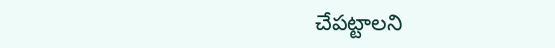చేపట్టాలని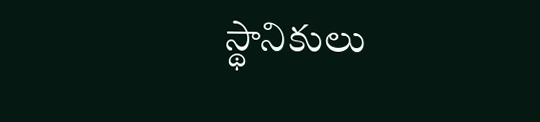స్థానికులు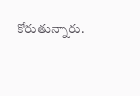కోరుతున్నారు.